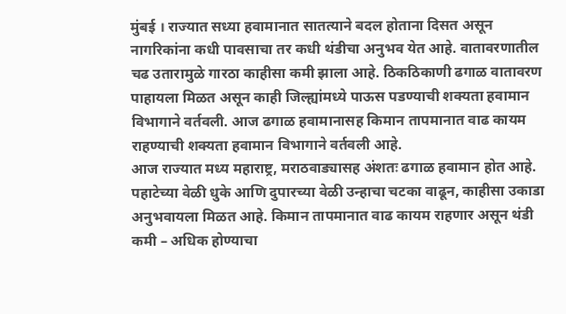मुंबई । राज्यात सध्या हवामानात सातत्याने बदल होताना दिसत असून नागरिकांना कधी पावसाचा तर कधी थंडीचा अनुभव येत आहे. वातावरणातील चढ उतारामुळे गारठा काहीसा कमी झाला आहे. ठिकठिकाणी ढगाळ वातावरण पाहायला मिळत असून काही जिल्ह्यांमध्ये पाऊस पडण्याची शक्यता हवामान विभागाने वर्तवली. आज ढगाळ हवामानासह किमान तापमानात वाढ कायम राहण्याची शक्यता हवामान विभागाने वर्तवली आहे.
आज राज्यात मध्य महाराष्ट्र, मराठवाड्यासह अंशतः ढगाळ हवामान होत आहे. पहाटेच्या वेळी धुके आणि दुपारच्या वेळी उन्हाचा चटका वाढून, काहीसा उकाडा अनुभवायला मिळत आहे. किमान तापमानात वाढ कायम राहणार असून थंडी कमी – अधिक होण्याचा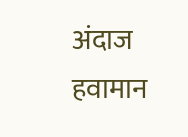अंदाज हवामान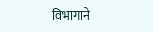विभागाने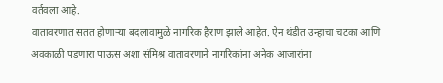वर्तवला आहे.
वातावरणात सतत होणाऱ्या बदलावामुळे नागरिक हैराण झाले आहेत. ऐन थंडीत उन्हाचा चटका आणि अवकाळी पडणारा पाऊस अशा संमिश्र वातावरणाने नागरिकांना अनेक आजारांना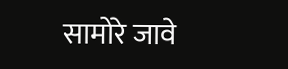सामोरे जावे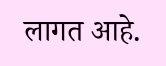लागत आहे.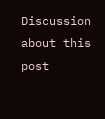Discussion about this post